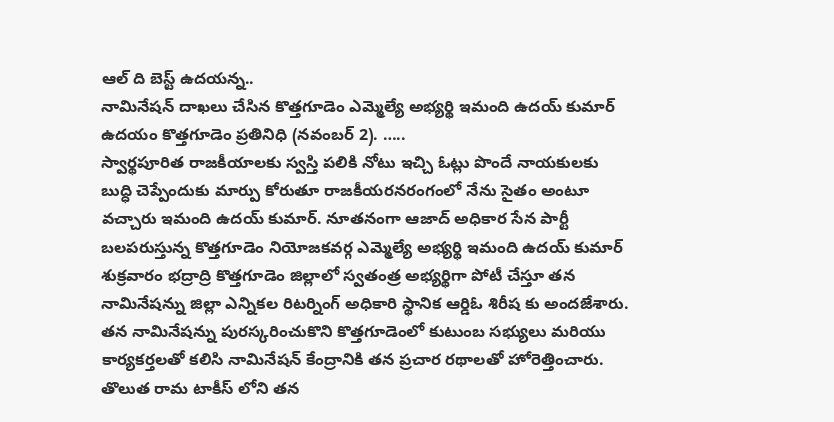ఆల్ ది బెస్ట్ ఉదయన్న..
నామినేషన్ దాఖలు చేసిన కొత్తగూడెం ఎమ్మెల్యే అభ్యర్థి ఇమంది ఉదయ్ కుమార్
ఉదయం కొత్తగూడెం ప్రతినిధి (నవంబర్ 2). …..
స్వార్థపూరిత రాజకీయాలకు స్వస్తి పలికి నోటు ఇచ్చి ఓట్లు పొందే నాయకులకు బుద్ధి చెప్పేందుకు మార్పు కోరుతూ రాజకీయరనరంగంలో నేను సైతం అంటూ వచ్చారు ఇమంది ఉదయ్ కుమార్. నూతనంగా ఆజాద్ అధికార సేన పార్టీ బలపరుస్తున్న కొత్తగూడెం నియోజకవర్గ ఎమ్మెల్యే అభ్యర్థి ఇమంది ఉదయ్ కుమార్ శుక్రవారం భద్రాద్రి కొత్తగూడెం జిల్లాలో స్వతంత్ర అభ్యర్థిగా పోటీ చేస్తూ తన నామినేషన్ను జిల్లా ఎన్నికల రిటర్నింగ్ అధికారి స్థానిక ఆర్డిఓ శిరీష కు అందజేశారు. తన నామినేషన్ను పురస్కరించుకొని కొత్తగూడెంలో కుటుంబ సభ్యులు మరియు కార్యకర్తలతో కలిసి నామినేషన్ కేంద్రానికి తన ప్రచార రథాలతో హోరెత్తించారు. తొలుత రామ టాకీస్ లోని తన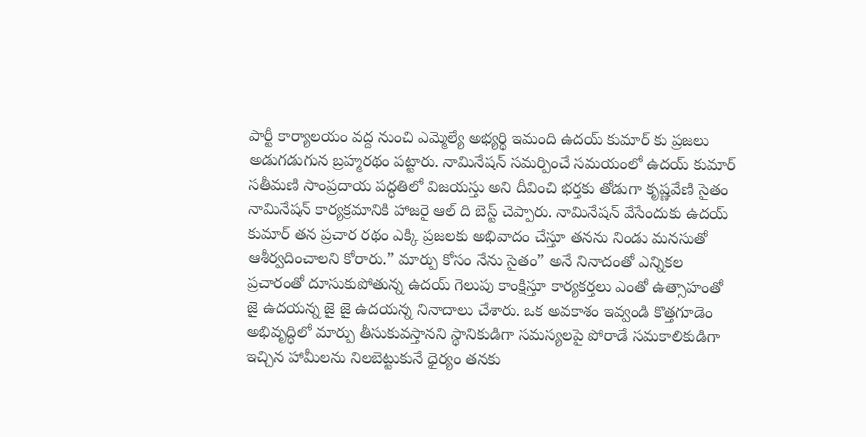పార్టీ కార్యాలయం వద్ద నుంచి ఎమ్మెల్యే అభ్యర్థి ఇమంది ఉదయ్ కుమార్ కు ప్రజలు అడుగడుగున బ్రహ్మరథం పట్టారు. నామినేషన్ సమర్పించే సమయంలో ఉదయ్ కుమార్ సతీమణి సాంప్రదాయ పద్ధతిలో విజయస్తు అని దీవించి భర్తకు తోడుగా కృష్ణవేణి సైతం నామినేషన్ కార్యక్రమానికి హాజరై ఆల్ ది బెస్ట్ చెప్పారు. నామినేషన్ వేసేందుకు ఉదయ్ కుమార్ తన ప్రచార రథం ఎక్కి ప్రజలకు అభివాదం చేస్తూ తనను నిండు మనసుతో ఆశీర్వదించాలని కోరారు.” మార్పు కోసం నేను సైతం” అనే నినాదంతో ఎన్నికల ప్రచారంతో దూసుకుపోతున్న ఉదయ్ గెలుపు కాంక్షిస్తూ కార్యకర్తలు ఎంతో ఉత్సాహంతో జై ఉదయన్న జై జై ఉదయన్న నినాదాలు చేశారు. ఒక అవకాశం ఇవ్వండి కొత్తగూడెం అభివృద్ధిలో మార్పు తీసుకువస్తానని స్థానికుడిగా సమస్యలపై పోరాడే సమకాలికుడిగా ఇచ్చిన హామీలను నిలబెట్టుకునే ధైర్యం తనకు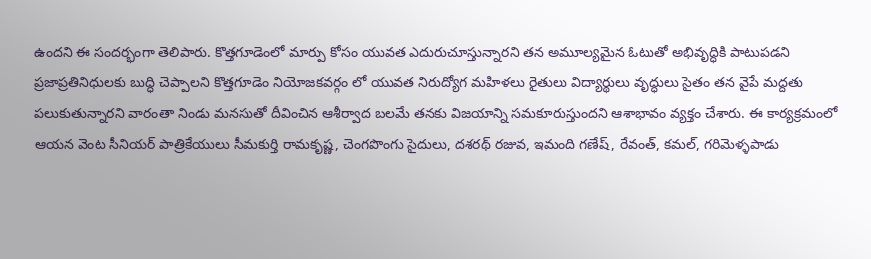ఉందని ఈ సందర్భంగా తెలిపారు. కొత్తగూడెంలో మార్పు కోసం యువత ఎదురుచూస్తున్నారని తన అమూల్యమైన ఓటుతో అభివృద్ధికి పాటుపడని ప్రజాప్రతినిధులకు బుద్ధి చెప్పాలని కొత్తగూడెం నియోజకవర్గం లో యువత నిరుద్యోగ మహిళలు రైతులు విద్యార్థులు వృద్ధులు సైతం తన వైపే మద్దతు పలుకుతున్నారని వారంతా నిండు మనసుతో దీవించిన ఆశీర్వాద బలమే తనకు విజయాన్ని సమకూరుస్తుందని ఆశాభావం వ్యక్తం చేశారు. ఈ కార్యక్రమంలో ఆయన వెంట సీనియర్ పాత్రికేయులు సీమకుర్తి రామకృష్ణ, చెంగపొంగు సైదులు, దశరథ్ రజువ, ఇమంది గణేష్, రేవంత్, కమల్, గరిమెళ్ళపాడు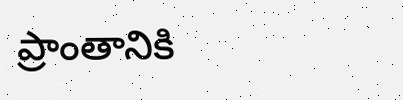ప్రాంతానికి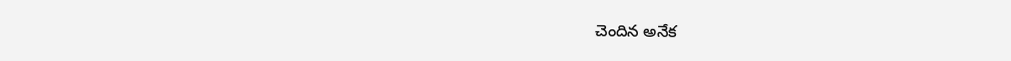చెందిన అనేక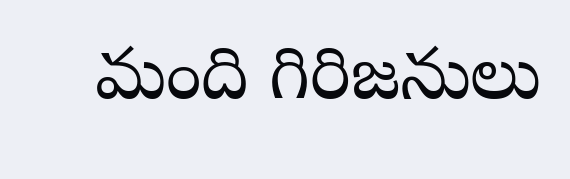మంది గిరిజనులు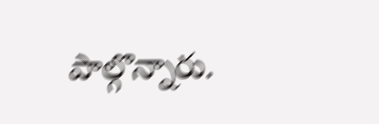పాల్గొన్నారు.